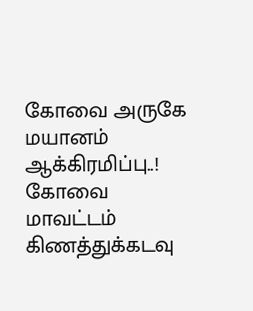கோவை அருகே மயானம் ஆக்கிரமிப்பு..!
கோவை மாவட்டம் கிணத்துக்கடவு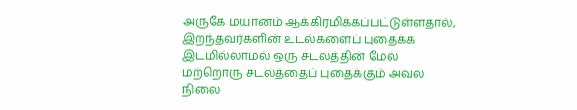அருகே மயானம் ஆக்கிரமிக்கப்பட்டுள்ளதால், இறந்தவர்களின் உடல்களைப் புதைக்க இடமில்லாமல் ஒரு சடலத்தின் மேல் மற்றொரு சடலத்தைப் புதைக்கும் அவல நிலை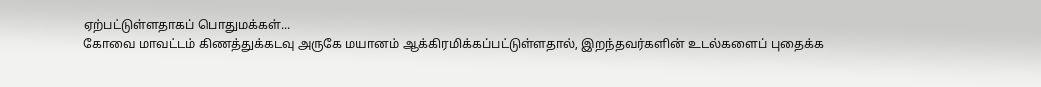ஏற்பட்டுள்ளதாகப் பொதுமக்கள்...
கோவை மாவட்டம் கிணத்துக்கடவு அருகே மயானம் ஆக்கிரமிக்கப்பட்டுள்ளதால், இறந்தவர்களின் உடல்களைப் புதைக்க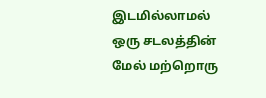இடமில்லாமல் ஒரு சடலத்தின் மேல் மற்றொரு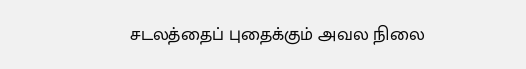சடலத்தைப் புதைக்கும் அவல நிலை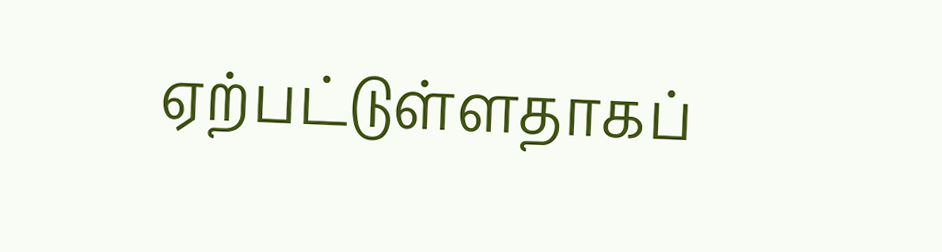ஏற்பட்டுள்ளதாகப்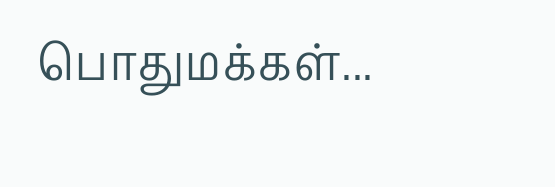பொதுமக்கள்...